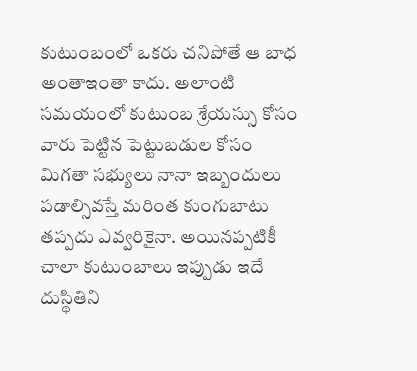కుటుంబంలో ఒకరు చనిపోతే ఆ బాధ అంతాఇంతా కాదు. అలాంటి సమయంలో కుటుంబ శ్రేయస్సు కోసం వారు పెట్టిన పెట్టుబడుల కోసం మిగతా సభ్యులు నానా ఇబ్బందులు పడాల్సివస్తే మరింత కుంగుబాటు తప్పదు ఎవ్వరికైనా. అయినప్పటికీ చాలా కుటుంబాలు ఇప్పుడు ఇదే దుస్థితిని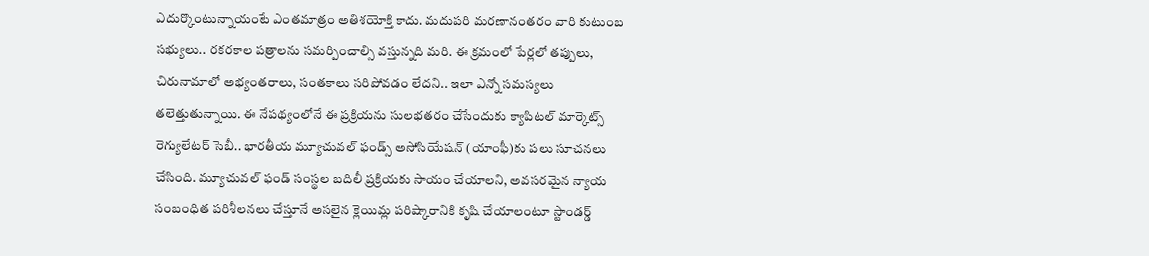ఎదుర్కొంటున్నాయంటే ఎంతమాత్రం అతిశయోక్తి కాదు. మదుపరి మరణానంతరం వారి కుటుంబ సభ్యులు.. రకరకాల పత్రాలను సమర్పించాల్సి వస్తున్నది మరి. ఈ క్రమంలో పేర్లలో తప్పులు, చిరునామాలో అభ్యంతరాలు, సంతకాలు సరిపోవడం లేదని.. ఇలా ఎన్నో సమస్యలు తలెత్తుతున్నాయి. ఈ నేపథ్యంలోనే ఈ ప్రక్రియను సులభతరం చేసేందుకు క్యాపిటల్ మార్కెట్స్ రెగ్యులేటర్ సెబీ.. భారతీయ మ్యూచువల్ ఫండ్స్ అసోసియేషన్ (యాంఫీ)కు పలు సూచనలు చేసింది. మ్యూచువల్ ఫండ్ సంస్థల బదిలీ ప్రక్రియకు సాయం చేయాలని, అవసరమైన న్యాయ సంబంధిత పరిశీలనలు చేస్తూనే అసలైన క్లెయిమ్ల పరిష్కారానికి కృషి చేయాలంటూ స్టాండర్డ్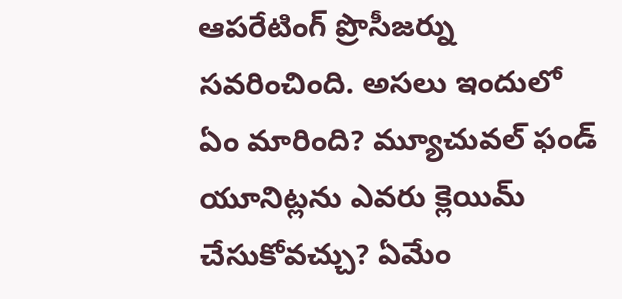ఆపరేటింగ్ ప్రొసీజర్ను సవరించింది. అసలు ఇందులో ఏం మారింది? మ్యూచువల్ ఫండ్ యూనిట్లను ఎవరు క్లెయిమ్ చేసుకోవచ్చు? ఏమేం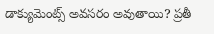డాక్యుమెంట్స్ అవసరం అవుతాయి? ప్రతీ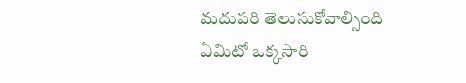మదుపరి తెలుసుకోవాల్సింది ఏమిటో ఒక్కసారి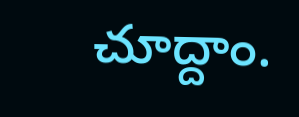చూద్దాం.